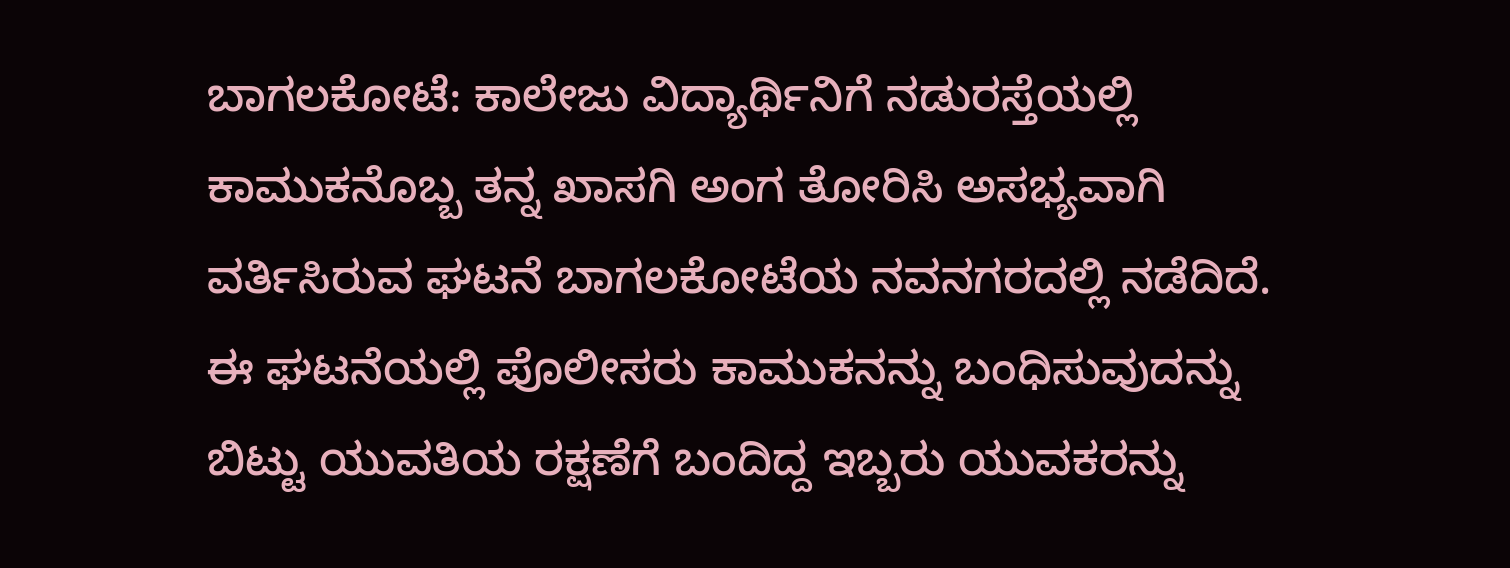ಬಾಗಲಕೋಟೆ: ಕಾಲೇಜು ವಿದ್ಯಾರ್ಥಿನಿಗೆ ನಡುರಸ್ತೆಯಲ್ಲಿ ಕಾಮುಕನೊಬ್ಬ ತನ್ನ ಖಾಸಗಿ ಅಂಗ ತೋರಿಸಿ ಅಸಭ್ಯವಾಗಿ ವರ್ತಿಸಿರುವ ಘಟನೆ ಬಾಗಲಕೋಟೆಯ ನವನಗರದಲ್ಲಿ ನಡೆದಿದೆ. ಈ ಘಟನೆಯಲ್ಲಿ ಪೊಲೀಸರು ಕಾಮುಕನನ್ನು ಬಂಧಿಸುವುದನ್ನು ಬಿಟ್ಟು ಯುವತಿಯ ರಕ್ಷಣೆಗೆ ಬಂದಿದ್ದ ಇಬ್ಬರು ಯುವಕರನ್ನು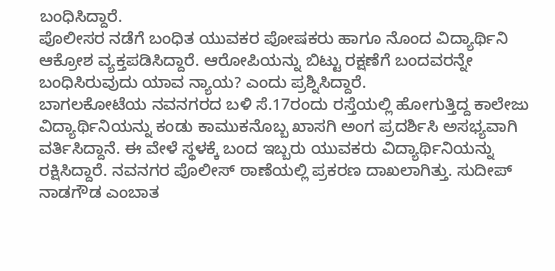ಬಂಧಿಸಿದ್ದಾರೆ.
ಪೊಲೀಸರ ನಡೆಗೆ ಬಂಧಿತ ಯುವಕರ ಪೋಷಕರು ಹಾಗೂ ನೊಂದ ವಿದ್ಯಾರ್ಥಿನಿ ಆಕ್ರೋಶ ವ್ಯಕ್ತಪಡಿಸಿದ್ದಾರೆ. ಆರೋಪಿಯನ್ನು ಬಿಟ್ಟು ರಕ್ಷಣೆಗೆ ಬಂದವರನ್ನೇ ಬಂಧಿಸಿರುವುದು ಯಾವ ನ್ಯಾಯ? ಎಂದು ಪ್ರಶ್ನಿಸಿದ್ದಾರೆ.
ಬಾಗಲಕೋಟೆಯ ನವನಗರದ ಬಳಿ ಸೆ.17ರಂದು ರಸ್ತೆಯಲ್ಲಿ ಹೋಗುತ್ತಿದ್ದ ಕಾಲೇಜು ವಿದ್ಯಾರ್ಥಿನಿಯನ್ನು ಕಂಡು ಕಾಮುಕನೊಬ್ಬ ಖಾಸಗಿ ಅಂಗ ಪ್ರದರ್ಶಿಸಿ ಅಸಭ್ಯವಾಗಿ ವರ್ತಿಸಿದ್ದಾನೆ. ಈ ವೇಳೆ ಸ್ಥಳಕ್ಕೆ ಬಂದ ಇಬ್ಬರು ಯುವಕರು ವಿದ್ಯಾರ್ಥಿನಿಯನ್ನು ರಕ್ಷಿಸಿದ್ದಾರೆ. ನವನಗರ ಪೊಲೀಸ್ ಠಾಣೆಯಲ್ಲಿ ಪ್ರಕರಣ ದಾಖಲಾಗಿತ್ತು. ಸುದೀಪ್ ನಾಡಗೌಡ ಎಂಬಾತ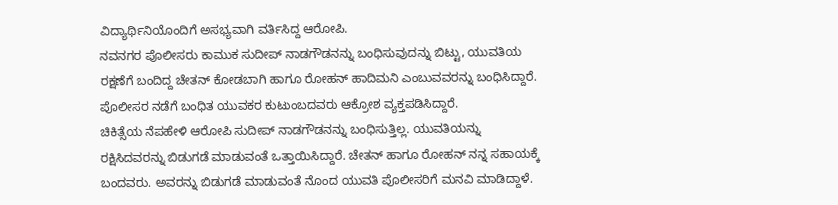ವಿದ್ಯಾರ್ಥಿನಿಯೊಂದಿಗೆ ಅಸಭ್ಯವಾಗಿ ವರ್ತಿಸಿದ್ದ ಆರೋಪಿ.
ನವನಗರ ಪೊಲೀಸರು ಕಾಮುಕ ಸುದೀಪ್ ನಾಡಗೌಡನನ್ನು ಬಂಧಿಸುವುದನ್ನು ಬಿಟ್ಟು, ಯುವತಿಯ ರಕ್ಷಣೆಗೆ ಬಂದಿದ್ದ ಚೇತನ್ ಕೋಡಬಾಗಿ ಹಾಗೂ ರೋಹನ್ ಹಾದಿಮನಿ ಎಂಬುವವರನ್ನು ಬಂಧಿಸಿದ್ದಾರೆ. ಪೊಲೀಸರ ನಡೆಗೆ ಬಂಧಿತ ಯುವಕರ ಕುಟುಂಬದವರು ಆಕ್ರೋಶ ವ್ಯಕ್ತಪಡಿಸಿದ್ದಾರೆ.
ಚಿಕಿತ್ಸೆಯ ನೆಪಹೇಳಿ ಆರೋಪಿ ಸುದೀಪ್ ನಾಡಗೌಡನನ್ನು ಬಂಧಿಸುತ್ತಿಲ್ಲ. ಯುವತಿಯನ್ನು ರಕ್ಷಿಸಿದವರನ್ನು ಬಿಡುಗಡೆ ಮಾಡುವಂತೆ ಒತ್ತಾಯಿಸಿದ್ದಾರೆ. ಚೇತನ್ ಹಾಗೂ ರೋಹನ್ ನನ್ನ ಸಹಾಯಕ್ಕೆ ಬಂದವರು. ಅವರನ್ನು ಬಿಡುಗಡೆ ಮಾಡುವಂತೆ ನೊಂದ ಯುವತಿ ಪೊಲೀಸರಿಗೆ ಮನವಿ ಮಾಡಿದ್ದಾಳೆ.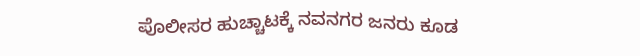ಪೊಲೀಸರ ಹುಚ್ಚಾಟಕ್ಕೆ ನವನಗರ ಜನರು ಕೂಡ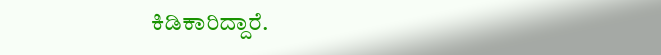ಕಿಡಿಕಾರಿದ್ದಾರೆ.